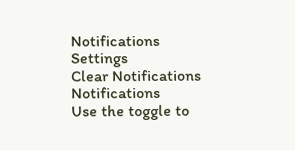Notifications
Settings
Clear Notifications
Notifications
Use the toggle to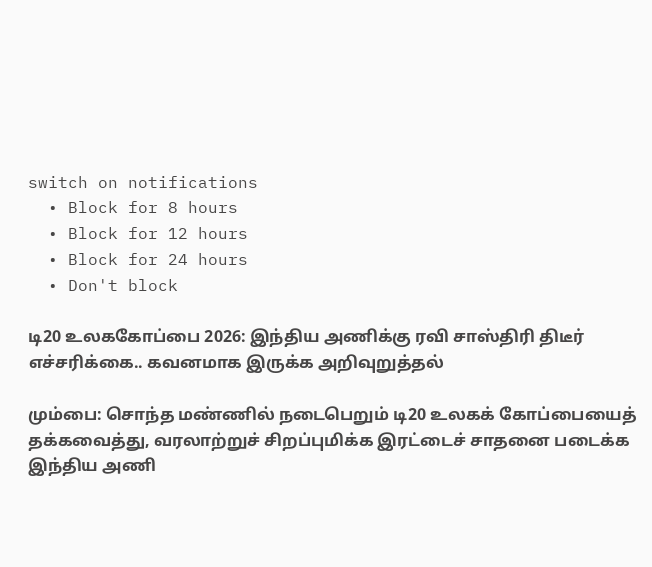switch on notifications
  • Block for 8 hours
  • Block for 12 hours
  • Block for 24 hours
  • Don't block

டி20 உலககோப்பை 2026: இந்திய அணிக்கு ரவி சாஸ்திரி திடீர் எச்சரிக்கை.. கவனமாக இருக்க அறிவுறுத்தல்

மும்பை: சொந்த மண்ணில் நடைபெறும் டி20 உலகக் கோப்பையைத் தக்கவைத்து, வரலாற்றுச் சிறப்புமிக்க இரட்டைச் சாதனை படைக்க இந்திய அணி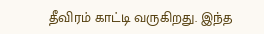தீவிரம் காட்டி வருகிறது. இந்த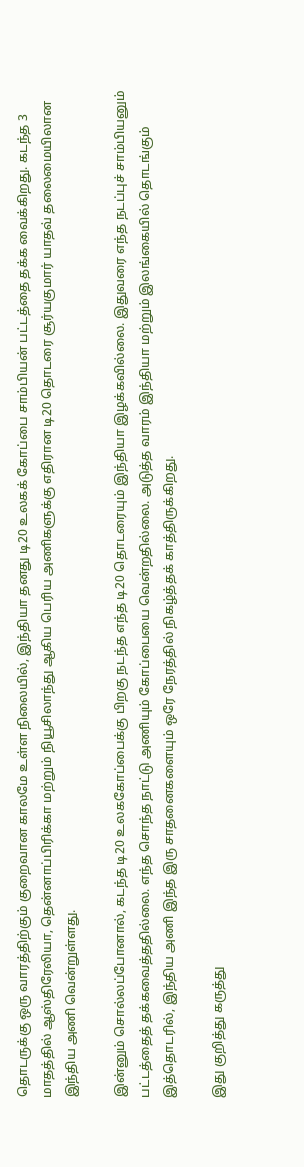தொடருக்கு ஒரு வாரத்திற்கும் குறைவான காலமே உள்ள நிலையில், இந்தியா தனது டி20 உலகக் கோப்பை சாம்பியன் பட்டத்தை தக்க வைக்கிறது. கடந்த 3 மாதத்தில் ஆஸ்திரேலியா, தென்னாப்பிரிக்கா மற்றும் நியூசிலாந்து ஆகிய பெரிய அணிகளுக்கு எதிரான டி20 தொடரை சூர்யகுமார் யாதவ் தலைமையிலான இந்திய அணி வென்றுள்ளது.

இன்னும் சொல்லப்போனால், கடந்த டி20 உலககோப்பைக்கு பிறகு நடந்த எந்த டி20 தொடரையும் இந்தியா இழக்கவில்லை. இதுவரை எந்த நடப்புச் சாம்பியனும் பட்டத்தைத் தக்கவைத்ததில்லை. எந்த சொந்த நாட்டு அணியும் கோப்பையை வென்றதில்லை. அடுத்த வாரம் இந்தியா மற்றும் இலங்கையில் தொடங்கும் இத்தொடரில், இந்திய அணி இந்த இரு சாதனைகளையும் ஒரே நேரத்தில் நிகழ்த்தக் காத்திருக்கிறது.

இது குறித்து கருத்து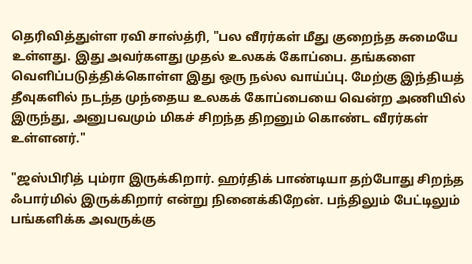தெரிவித்துள்ள ரவி சாஸ்த்ரி, "பல வீரர்கள் மீது குறைந்த சுமையே உள்ளது. இது அவர்களது முதல் உலகக் கோப்பை. தங்களை வெளிப்படுத்திக்கொள்ள இது ஒரு நல்ல வாய்ப்பு. மேற்கு இந்தியத் தீவுகளில் நடந்த முந்தைய உலகக் கோப்பையை வென்ற அணியில் இருந்து, அனுபவமும் மிகச் சிறந்த திறனும் கொண்ட வீரர்கள் உள்ளனர்."

"ஜஸ்பிரித் பும்ரா இருக்கிறார். ஹர்திக் பாண்டியா தற்போது சிறந்த ஃபார்மில் இருக்கிறார் என்று நினைக்கிறேன். பந்திலும் பேட்டிலும் பங்களிக்க அவருக்கு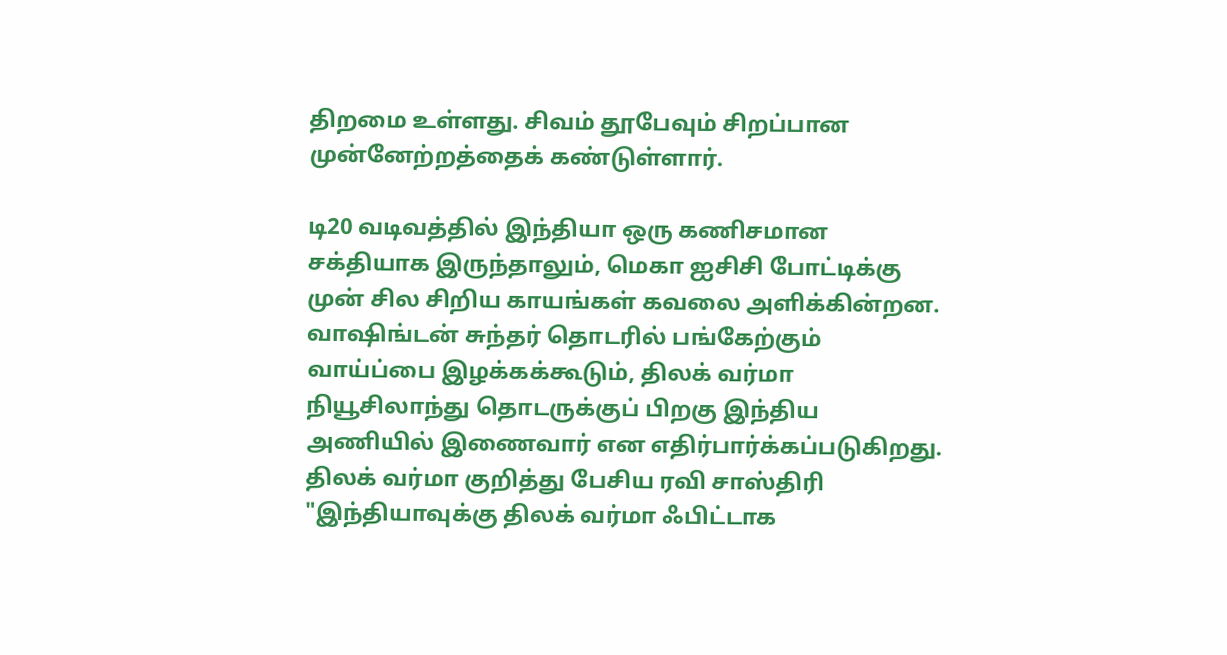திறமை உள்ளது. சிவம் தூபேவும் சிறப்பான முன்னேற்றத்தைக் கண்டுள்ளார்.

டி20 வடிவத்தில் இந்தியா ஒரு கணிசமான சக்தியாக இருந்தாலும், மெகா ஐசிசி போட்டிக்கு முன் சில சிறிய காயங்கள் கவலை அளிக்கின்றன. வாஷிங்டன் சுந்தர் தொடரில் பங்கேற்கும் வாய்ப்பை இழக்கக்கூடும், திலக் வர்மா நியூசிலாந்து தொடருக்குப் பிறகு இந்திய அணியில் இணைவார் என எதிர்பார்க்கப்படுகிறது. திலக் வர்மா குறித்து பேசிய ரவி சாஸ்திரி "இந்தியாவுக்கு திலக் வர்மா ஃபிட்டாக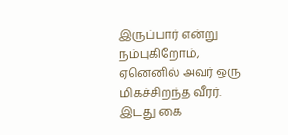இருப்பார் என்று நம்புகிறோம், ஏனெனில் அவர் ஒரு மிகச்சிறந்த வீரர். இடது கை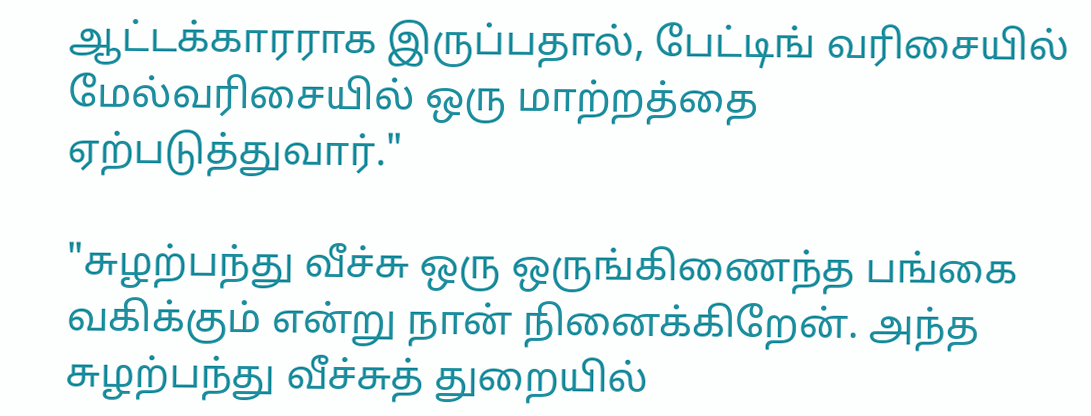ஆட்டக்காரராக இருப்பதால், பேட்டிங் வரிசையில் மேல்வரிசையில் ஒரு மாற்றத்தை ஏற்படுத்துவார்."

"சுழற்பந்து வீச்சு ஒரு ஒருங்கிணைந்த பங்கை வகிக்கும் என்று நான் நினைக்கிறேன். அந்த சுழற்பந்து வீச்சுத் துறையில்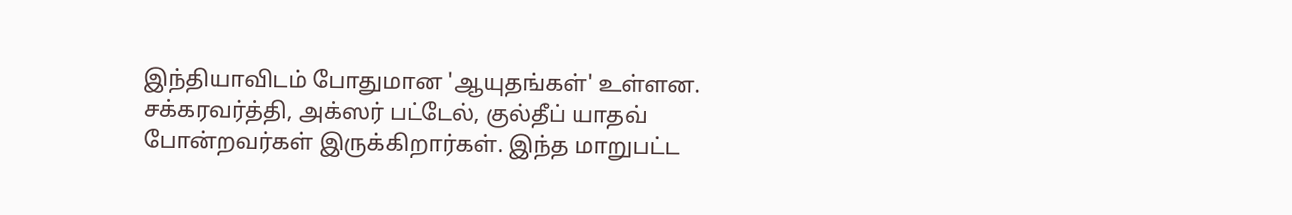இந்தியாவிடம் போதுமான 'ஆயுதங்கள்' உள்ளன. சக்கரவர்த்தி, அக்ஸர் பட்டேல், குல்தீப் யாதவ் போன்றவர்கள் இருக்கிறார்கள். இந்த மாறுபட்ட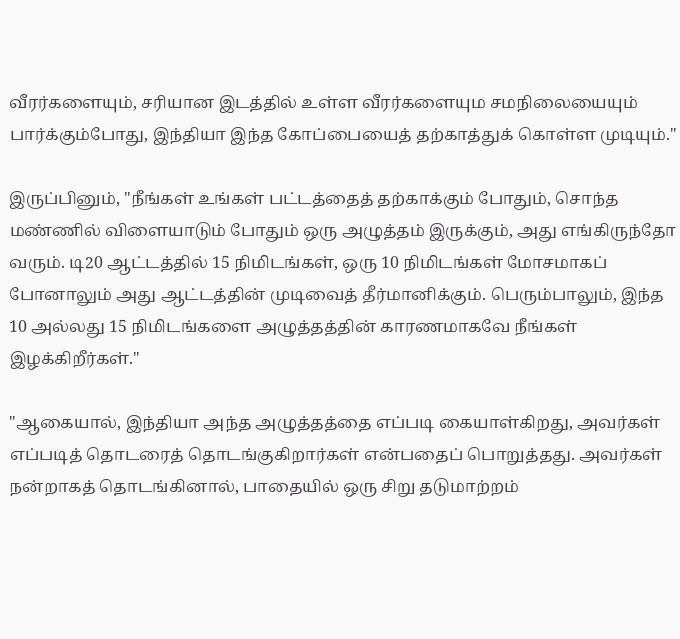வீரர்களையும், சரியான இடத்தில் உள்ள வீரர்களையும சமநிலையையும் பார்க்கும்போது, இந்தியா இந்த கோப்பையைத் தற்காத்துக் கொள்ள முடியும்."

இருப்பினும், "நீங்கள் உங்கள் பட்டத்தைத் தற்காக்கும் போதும், சொந்த மண்ணில் விளையாடும் போதும் ஒரு அழுத்தம் இருக்கும், அது எங்கிருந்தோ வரும். டி20 ஆட்டத்தில் 15 நிமிடங்கள், ஒரு 10 நிமிடங்கள் மோசமாகப் போனாலும் அது ஆட்டத்தின் முடிவைத் தீர்மானிக்கும். பெரும்பாலும், இந்த 10 அல்லது 15 நிமிடங்களை அழுத்தத்தின் காரணமாகவே நீங்கள் இழக்கிறீர்கள்."

"ஆகையால், இந்தியா அந்த அழுத்தத்தை எப்படி கையாள்கிறது, அவர்கள் எப்படித் தொடரைத் தொடங்குகிறார்கள் என்பதைப் பொறுத்தது. அவர்கள் நன்றாகத் தொடங்கினால், பாதையில் ஒரு சிறு தடுமாற்றம்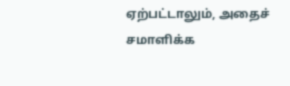ஏற்பட்டாலும், அதைச் சமாளிக்க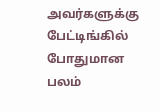அவர்களுக்கு பேட்டிங்கில் போதுமான பலம்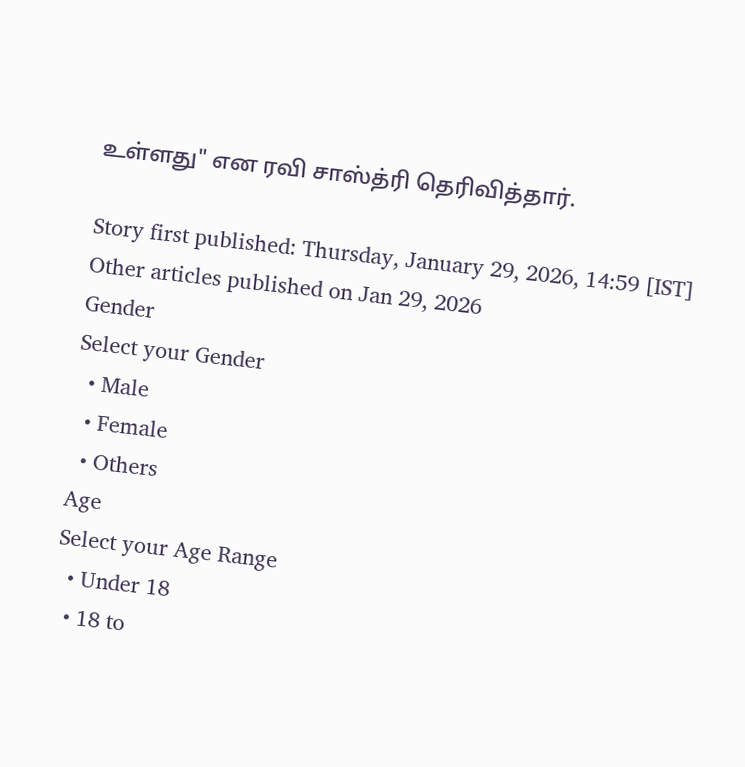உள்ளது" என ரவி சாஸ்த்ரி தெரிவித்தார்.

Story first published: Thursday, January 29, 2026, 14:59 [IST]
Other articles published on Jan 29, 2026
Gender
Select your Gender
  • Male
  • Female
  • Others
Age
Select your Age Range
  • Under 18
  • 18 to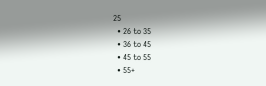25
  • 26 to 35
  • 36 to 45
  • 45 to 55
  • 55+